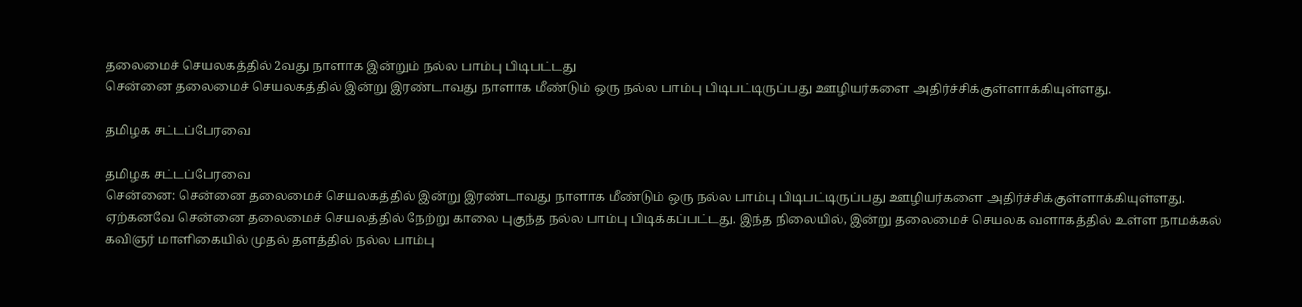தலைமைச் செயலகத்தில் 2வது நாளாக இன்றும் நல்ல பாம்பு பிடிபட்டது
சென்னை தலைமைச் செயலகத்தில் இன்று இரண்டாவது நாளாக மீண்டும் ஒரு நல்ல பாம்பு பிடிபட்டிருப்பது ஊழியர்களை அதிர்ச்சிக்குள்ளாக்கியுள்ளது.

தமிழக சட்டப்பேரவை

தமிழக சட்டப்பேரவை
சென்னை: சென்னை தலைமைச் செயலகத்தில் இன்று இரண்டாவது நாளாக மீண்டும் ஒரு நல்ல பாம்பு பிடிபட்டிருப்பது ஊழியர்களை அதிர்ச்சிக்குள்ளாக்கியுள்ளது.
ஏற்கனவே சென்னை தலைமைச் செயலத்தில் நேற்று காலை புகுந்த நல்ல பாம்பு பிடிக்கப்பட்டது. இந்த நிலையில், இன்று தலைமைச் செயலக வளாகத்தில் உள்ள நாமக்கல் கவிஞர் மாளிகையில் முதல் தளத்தில் நல்ல பாம்பு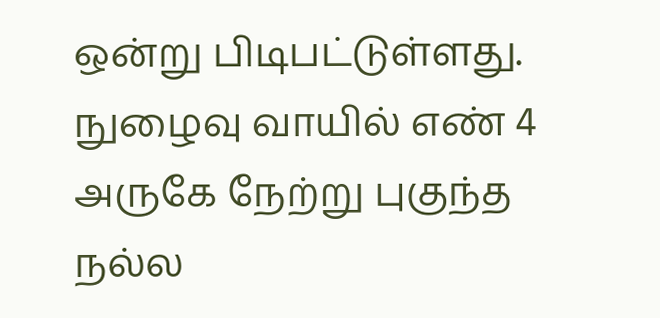ஒன்று பிடிபட்டுள்ளது.
நுழைவு வாயில் எண் 4 அருகே நேற்று புகுந்த நல்ல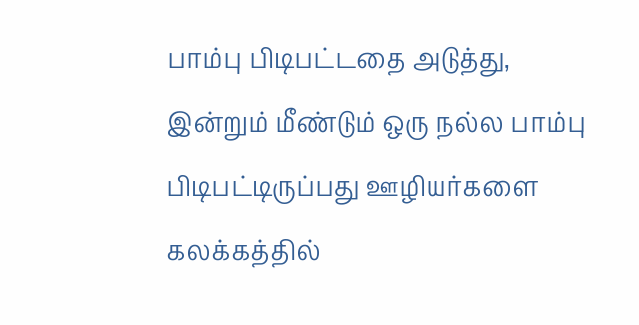பாம்பு பிடிபட்டதை அடுத்து, இன்றும் மீண்டும் ஒரு நல்ல பாம்பு பிடிபட்டிருப்பது ஊழியர்களை கலக்கத்தில்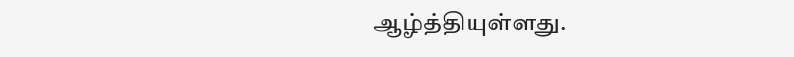ஆழ்த்தியுள்ளது.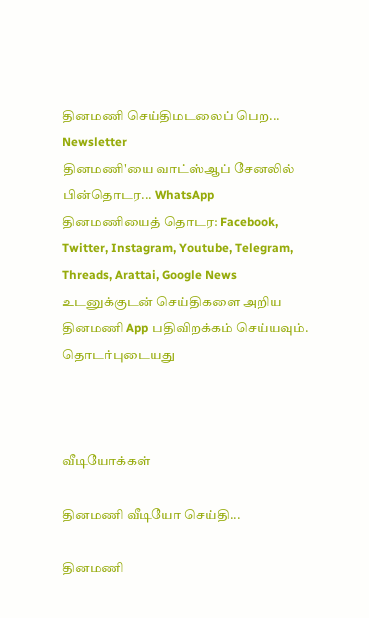தினமணி செய்திமடலைப் பெற... Newsletter
தினமணி'யை வாட்ஸ்ஆப் சேனலில் பின்தொடர... WhatsApp
தினமணியைத் தொடர: Facebook, Twitter, Instagram, Youtube, Telegram, Threads, Arattai, Google News
உடனுக்குடன் செய்திகளை அறிய தினமணி App பதிவிறக்கம் செய்யவும்.
தொடர்புடையது



வீடியோக்கள்

தினமணி வீடியோ செய்தி...

தினமணி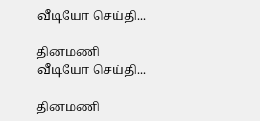வீடியோ செய்தி...

தினமணி வீடியோ செய்தி...

தினமணி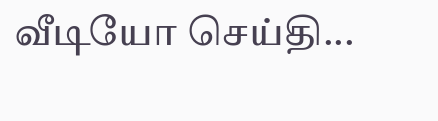வீடியோ செய்தி...